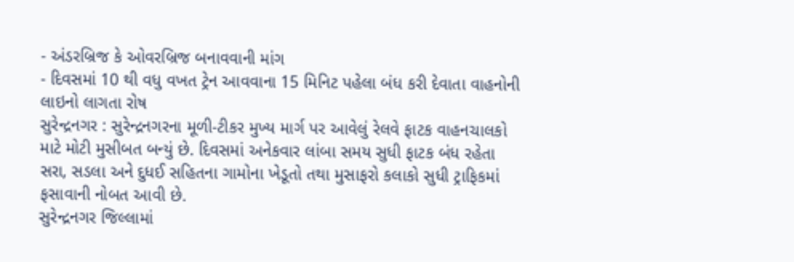- અંડરબ્રિજ કે ઓવરબ્રિજ બનાવવાની માંગ
- દિવસમાં 10 થી વધુ વખત ટ્રેન આવવાના 15 મિનિટ પહેલા બંધ કરી દેવાતા વાહનોની લાઇનો લાગતા રોષ
સુરેન્દ્રનગર : સુરેન્દ્રનગરના મૂળી-ટીકર મુખ્ય માર્ગ પર આવેલું રેલવે ફાટક વાહનચાલકો માટે મોટી મુસીબત બન્યું છે. દિવસમાં અનેકવાર લાંબા સમય સુધી ફાટક બંધ રહેતા સરા, સડલા અને દુધઈ સહિતના ગામોના ખેડૂતો તથા મુસાફરો કલાકો સુધી ટ્રાફિકમાં ફસાવાની નોબત આવી છે.
સુરેન્દ્રનગર જિલ્લામાં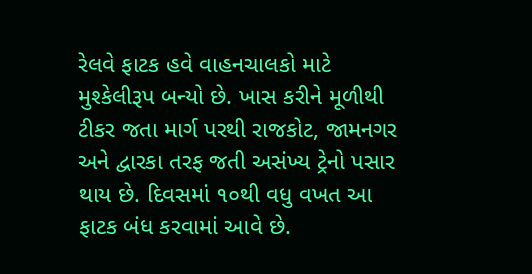રેલવે ફાટક હવે વાહનચાલકો માટે મુશ્કેલીરૂપ બન્યો છે. ખાસ કરીને મૂળીથી ટીકર જતા માર્ગ પરથી રાજકોટ, જામનગર અને દ્વારકા તરફ જતી અસંખ્ય ટ્રેનો પસાર થાય છે. દિવસમાં ૧૦થી વધુ વખત આ ફાટક બંધ કરવામાં આવે છે.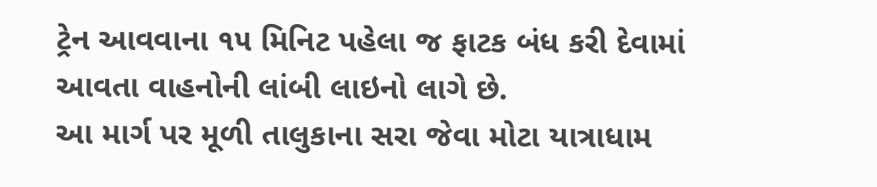ટ્રેન આવવાના ૧૫ મિનિટ પહેલા જ ફાટક બંધ કરી દેવામાં આવતા વાહનોની લાંબી લાઇનો લાગે છે.
આ માર્ગ પર મૂળી તાલુકાના સરા જેવા મોટા યાત્રાધામ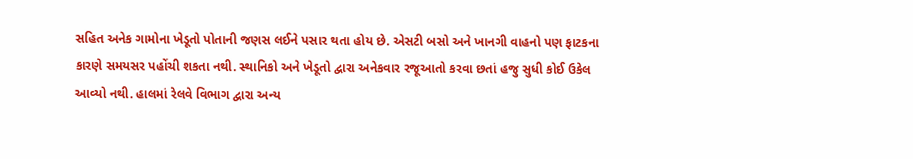સહિત અનેક ગામોના ખેડૂતો પોતાની જણસ લઈને પસાર થતા હોય છે. એસટી બસો અને ખાનગી વાહનો પણ ફાટકના કારણે સમયસર પહોંચી શકતા નથી. સ્થાનિકો અને ખેડૂતો દ્વારા અનેકવાર રજૂઆતો કરવા છતાં હજુ સુધી કોઈ ઉકેલ આવ્યો નથી. હાલમાં રેલવે વિભાગ દ્વારા અન્ય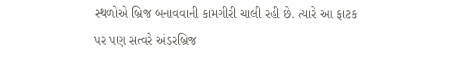સ્થળોએ બ્રિજ બનાવવાની કામગીરી ચાલી રહી છે. ત્યારે આ ફાટક પર પણ સત્વરે અંડરબ્રિજ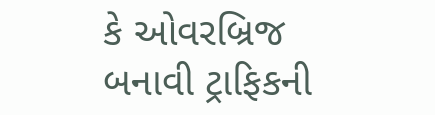કે ઓવરબ્રિજ બનાવી ટ્રાફિકની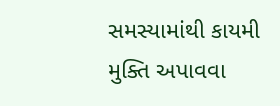સમસ્યામાંથી કાયમી મુક્તિ અપાવવા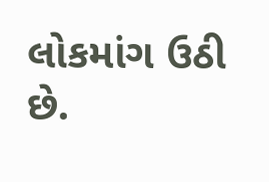લોકમાંગ ઉઠી છે.